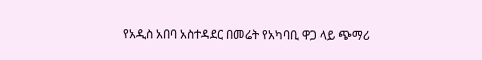የአዲስ አበባ አስተዳደር በመሬት የአካባቢ ዋጋ ላይ ጭማሪ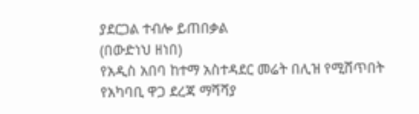ያደርጋል ተብሎ ይጠበቃል
(በውድነህ ዘነበ)
የአዲስ አበባ ከተማ አስተዳደር መሬት በሊዝ የሚሸጥበት የአካባቢ ዋጋ ደረጃ ማሻሻያ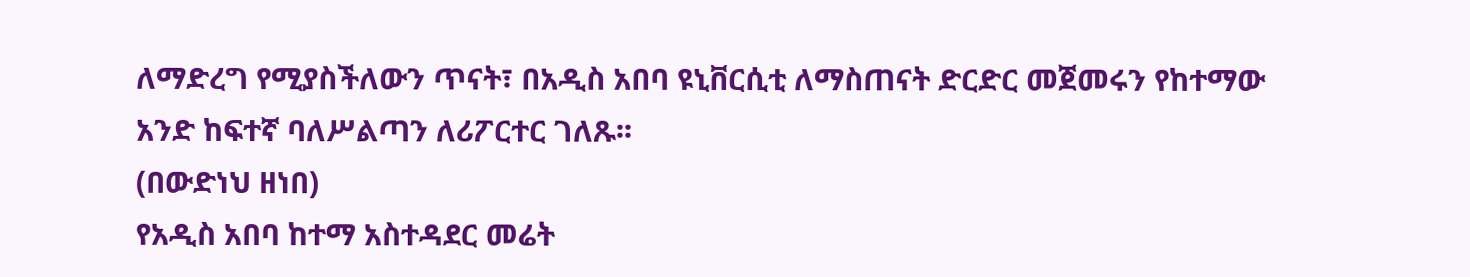ለማድረግ የሚያስችለውን ጥናት፣ በአዲስ አበባ ዩኒቨርሲቲ ለማስጠናት ድርድር መጀመሩን የከተማው አንድ ከፍተኛ ባለሥልጣን ለሪፖርተር ገለጹ፡፡
(በውድነህ ዘነበ)
የአዲስ አበባ ከተማ አስተዳደር መሬት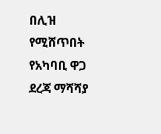በሊዝ የሚሸጥበት የአካባቢ ዋጋ ደረጃ ማሻሻያ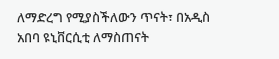ለማድረግ የሚያስችለውን ጥናት፣ በአዲስ አበባ ዩኒቨርሲቲ ለማስጠናት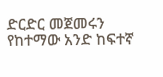ድርድር መጀመሩን የከተማው አንድ ከፍተኛ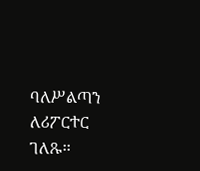ባለሥልጣን ለሪፖርተር ገለጹ፡፡